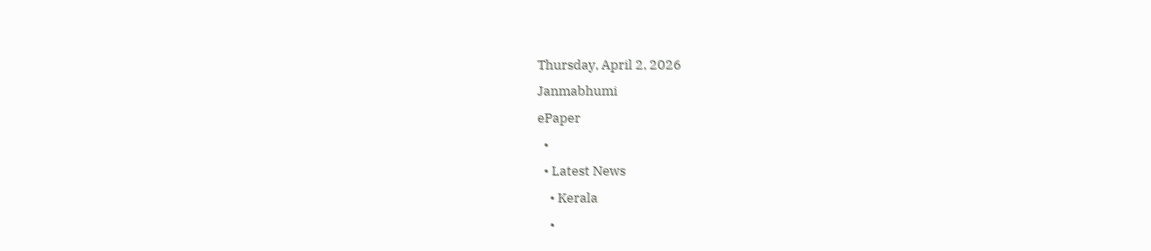Thursday, April 2, 2026
Janmabhumi
ePaper
  •
  • Latest News
    • Kerala
    •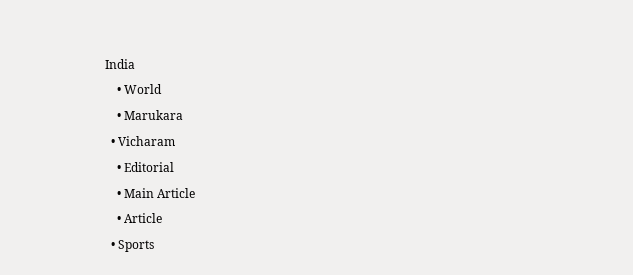India
    • World
    • Marukara
  • Vicharam
    • Editorial
    • Main Article
    • Article
  • Sports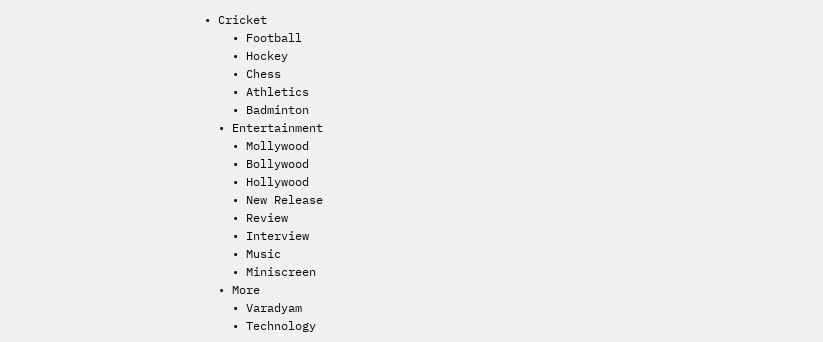• Cricket
    • Football
    • Hockey
    • Chess
    • Athletics
    • Badminton
  • Entertainment
    • Mollywood
    • Bollywood
    • Hollywood
    • New Release
    • Review
    • Interview
    • Music
    • Miniscreen
  • More
    • Varadyam
    • Technology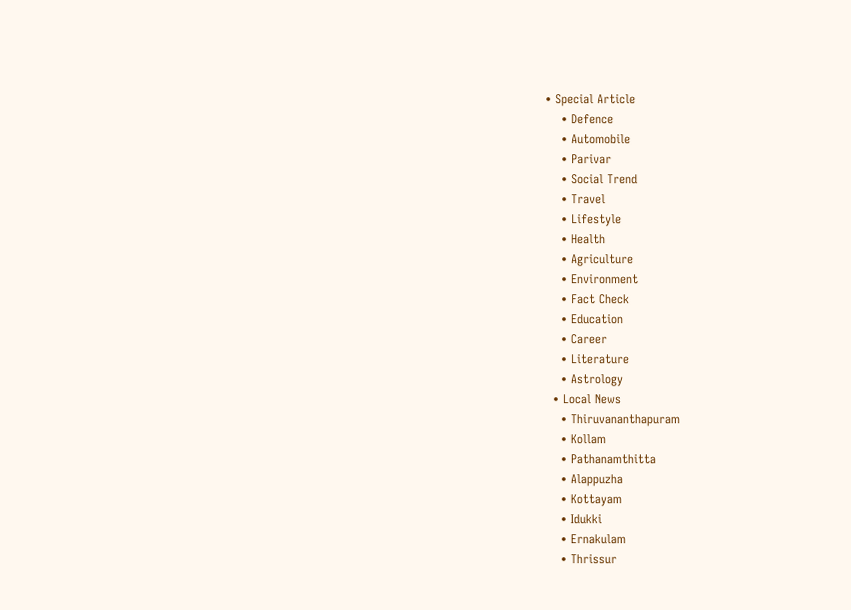• Special Article
    • Defence
    • Automobile
    • Parivar
    • Social Trend
    • Travel
    • Lifestyle
    • Health
    • Agriculture
    • Environment
    • Fact Check
    • Education
    • Career
    • Literature
    • Astrology
  • Local News
    • Thiruvananthapuram
    • Kollam
    • Pathanamthitta
    • Alappuzha
    • Kottayam
    • Idukki
    • Ernakulam
    • Thrissur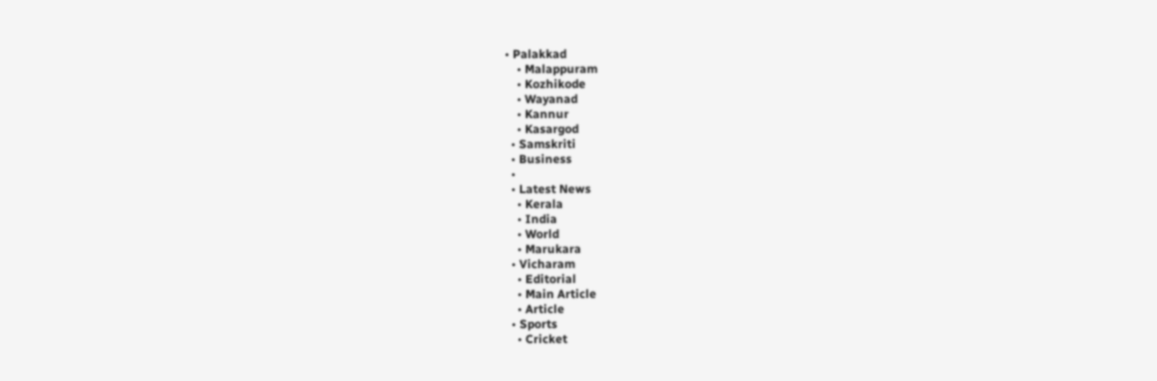• Palakkad
    • Malappuram
    • Kozhikode
    • Wayanad
    • Kannur
    • Kasargod
  • Samskriti
  • Business
  •
  • Latest News
    • Kerala
    • India
    • World
    • Marukara
  • Vicharam
    • Editorial
    • Main Article
    • Article
  • Sports
    • Cricket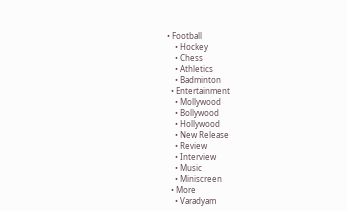• Football
    • Hockey
    • Chess
    • Athletics
    • Badminton
  • Entertainment
    • Mollywood
    • Bollywood
    • Hollywood
    • New Release
    • Review
    • Interview
    • Music
    • Miniscreen
  • More
    • Varadyam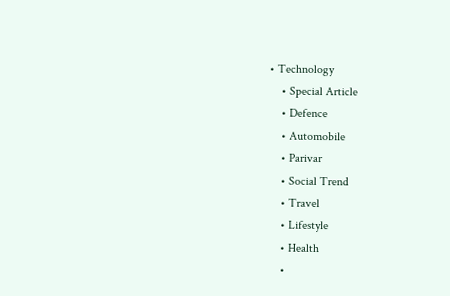• Technology
    • Special Article
    • Defence
    • Automobile
    • Parivar
    • Social Trend
    • Travel
    • Lifestyle
    • Health
    •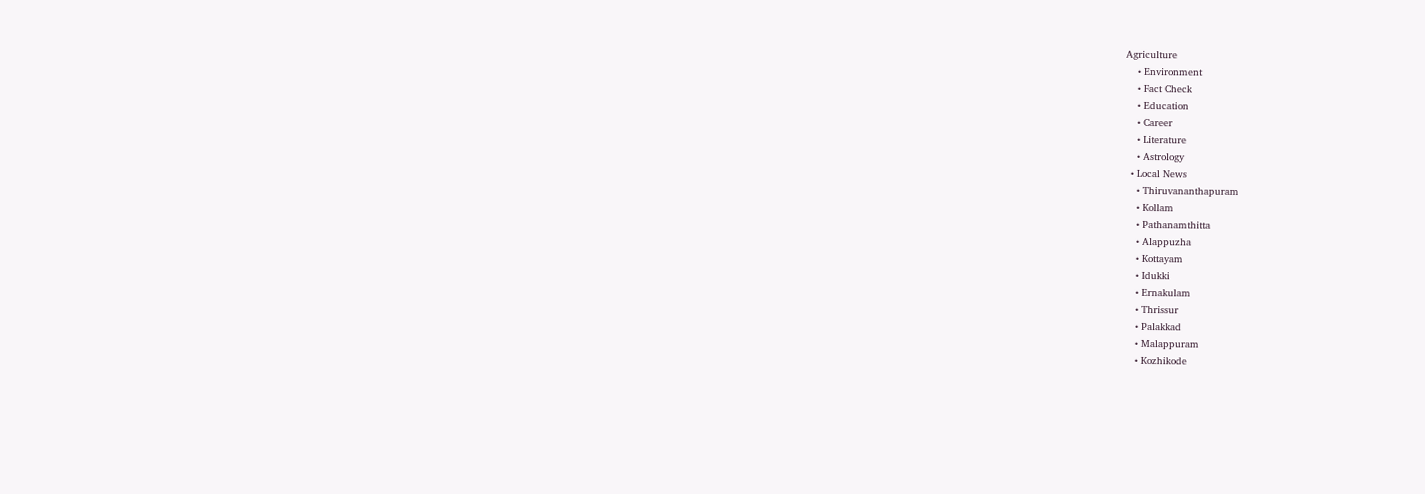Agriculture
    • Environment
    • Fact Check
    • Education
    • Career
    • Literature
    • Astrology
  • Local News
    • Thiruvananthapuram
    • Kollam
    • Pathanamthitta
    • Alappuzha
    • Kottayam
    • Idukki
    • Ernakulam
    • Thrissur
    • Palakkad
    • Malappuram
    • Kozhikode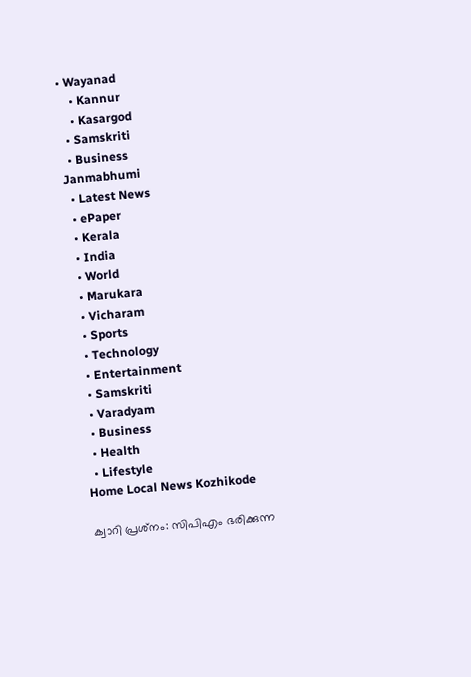• Wayanad
    • Kannur
    • Kasargod
  • Samskriti
  • Business
Janmabhumi
  • Latest News
  • ePaper
  • Kerala
  • India
  • World
  • Marukara
  • Vicharam
  • Sports
  • Technology
  • Entertainment
  • Samskriti
  • Varadyam
  • Business
  • Health
  • Lifestyle
Home Local News Kozhikode

ക്വാറി പ്രശ്‌നം: സിപിഎം ഭരിക്കുന്ന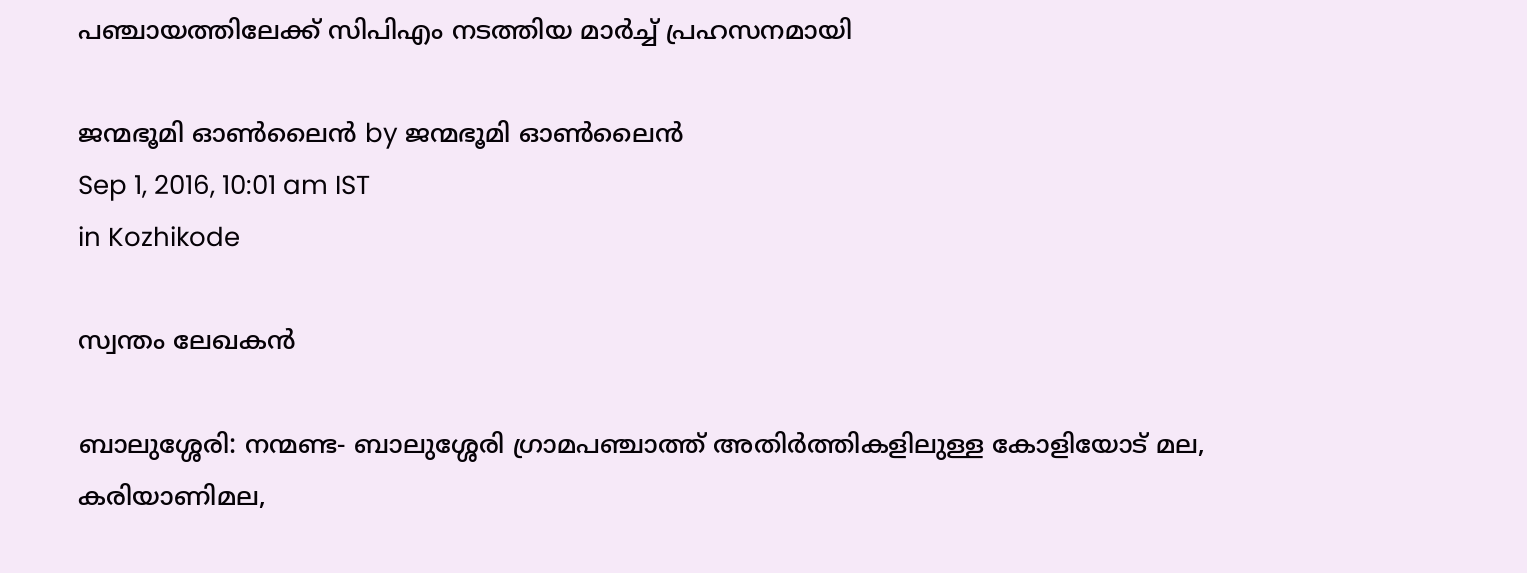പഞ്ചായത്തിലേക്ക് സിപിഎം നടത്തിയ മാര്‍ച്ച് പ്രഹസനമായി

ജന്മഭൂമി ഓണ്‍ലൈന്‍ by ജന്മഭൂമി ഓണ്‍ലൈന്‍
Sep 1, 2016, 10:01 am IST
in Kozhikode

സ്വന്തം ലേഖകന്‍

ബാലുശ്ശേരി: നന്മണ്ട- ബാലുശ്ശേരി ഗ്രാമപഞ്ചാത്ത് അതിര്‍ത്തികളിലുള്ള കോളിയോട് മല, കരിയാണിമല,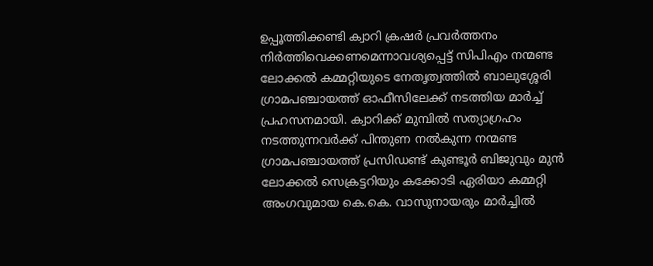ഉപ്പൂത്തിക്കണ്ടി ക്വാറി ക്രഷര്‍ പ്രവര്‍ത്തനം നിര്‍ത്തിവെക്കണമെന്നാവശ്യപ്പെട്ട് സിപിഎം നന്മണ്ട ലോക്കല്‍ കമ്മറ്റിയുടെ നേതൃത്വത്തില്‍ ബാലുശ്ശേരി ഗ്രാമപഞ്ചായത്ത് ഓഫീസിലേക്ക് നടത്തിയ മാര്‍ച്ച് പ്രഹസനമായി. ക്വാറിക്ക് മുമ്പില്‍ സത്യാഗ്രഹം നടത്തുന്നവര്‍ക്ക് പിന്തുണ നല്‍കുന്ന നന്മണ്ട ഗ്രാമപഞ്ചായത്ത് പ്രസിഡണ്ട് കുണ്ടൂര്‍ ബിജുവും മുന്‍ ലോക്കല്‍ സെക്രട്ടറിയും കക്കോടി ഏരിയാ കമ്മറ്റി അംഗവുമായ കെ.കെ. വാസുനായരും മാര്‍ച്ചില്‍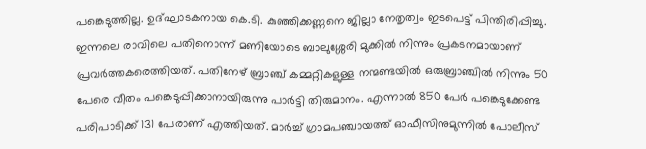പങ്കെടുത്തില്ല. ഉദ്ഘാടകനായ കെ.ടി. കുഞ്ഞിക്കണ്ണനെ ജില്ലാ നേതൃത്വം ഇടപെട്ട് പിന്തിരിപ്പിച്ചു. ഇന്നലെ രാവിലെ പതിനൊന്ന് മണിയോടെ ബാലുശ്ശേരി മുക്കില്‍ നിന്നും പ്രകടനമായാണ് പ്രവര്‍ത്തകരെത്തിയത്. പതിനേഴ് ബ്രാഞ്ച് കമ്മറ്റികളുള്ള നന്മണ്ടയില്‍ ഒരുബ്രാഞ്ചില്‍ നിന്നും 50 പേരെ വീതം പങ്കെടുപ്പിക്കാനായിരുന്നു പാര്‍ട്ടി തിരുമാനം. എന്നാല്‍ 850 പേര്‍ പങ്കെടുക്കേണ്ട പരിപാടിക്ക് 131 പേരാണ് എത്തിയത്. മാര്‍ച്ച് ഗ്രാമപഞ്ചായത്ത് ഓഫീസിനുമുന്നില്‍ പോലീസ്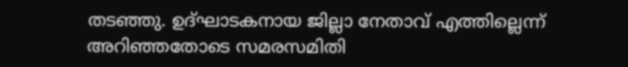തടഞ്ഞു. ഉദ്ഘാടകനായ ജില്ലാ നേതാവ് എത്തില്ലെന്ന് അറിഞ്ഞതോടെ സമരസമിതി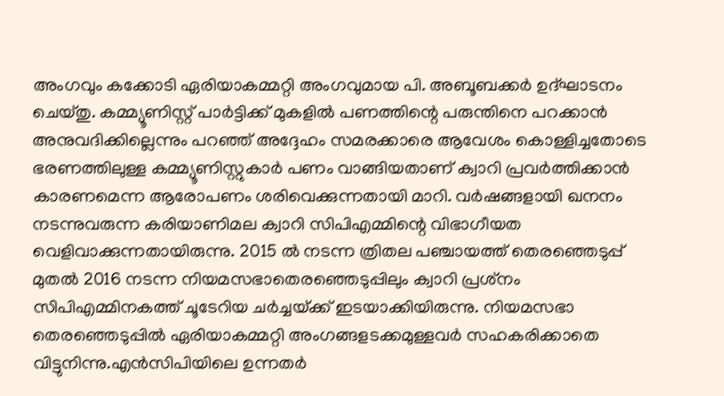അംഗവും കക്കോടി ഏരിയാകമ്മറ്റി അംഗവുമായ പി. അബൂബക്കര്‍ ഉദ്ഘാടനം ചെയ്തു. കമ്മ്യൂണിസ്റ്റ് പാര്‍ട്ടിക്ക് മുകളില്‍ പണത്തിന്റെ പരുന്തിനെ പറക്കാന്‍ അനുവദിക്കില്ലെന്നും പറഞ്ഞ് അദ്ദേഹം സമരക്കാരെ ആവേശം കൊള്ളിച്ചതോടെ ഭരണത്തിലുള്ള കമ്മ്യൂണിസ്റ്റുകാര്‍ പണം വാങ്ങിയതാണ് ക്വാറി പ്രവര്‍ത്തിക്കാന്‍ കാരണമെന്ന ആരോപണം ശരിവെക്കുന്നതായി മാറി. വര്‍ഷങ്ങളായി ഖനനം നടന്നുവരുന്ന കരിയാണിമല ക്വാറി സിപിഎമ്മിന്റെ വിഭാഗീയത വെളിവാക്കുന്നതായിരുന്നു. 2015 ല്‍ നടന്ന ത്രിതല പഞ്ചായത്ത് തെരഞ്ഞെടുപ്പ് മുതല്‍ 2016 നടന്ന നിയമസഭാതെരഞ്ഞെടുപ്പിലും ക്വാറി പ്രശ്‌നം സിപിഎമ്മിനകത്ത് ചൂടേറിയ ചര്‍ച്ചയ്‌ക്ക് ഇടയാക്കിയിരുന്നു. നിയമസഭാ തെരഞ്ഞെടുപ്പില്‍ ഏരിയാകമ്മറ്റി അംഗങ്ങളടക്കമുള്ളവര്‍ സഹകരിക്കാതെ വിട്ടുനിന്നു.എന്‍സിപിയിലെ ഉന്നതര്‍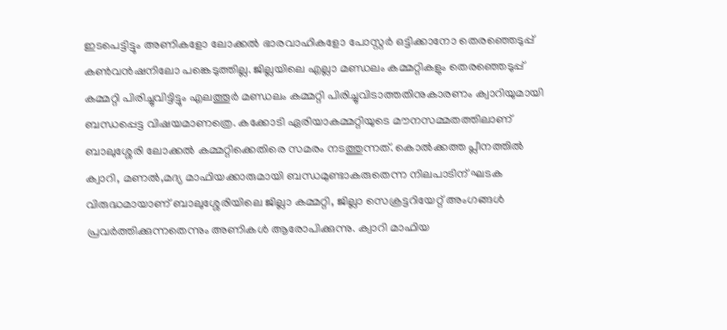ഇടപെട്ടിട്ടും അണികളോ ലോക്കല്‍ ഭാരവാഹികളോ പോസ്റ്റര്‍ ഒട്ടിക്കാനോ തെരഞ്ഞെടുപ്പ് കണ്‍വന്‍ഷനിലോ പങ്കെടുത്തില്ല. ജില്ലയിലെ എല്ലാ മണ്ഡലം കമ്മറ്റികളും തെരഞ്ഞെടുപ്പ് കമ്മറ്റി പിരിച്ചുവിട്ടിട്ടും എലത്തൂര്‍ മണ്ഡലം കമ്മറ്റി പിരിച്ചുവിടാത്തതിനുകാരണം ക്വാറിയുമായി ബന്ധപ്പെട്ട വിഷയമാണത്രെ. കക്കോടി ഏരിയാകമ്മറ്റിയുടെ മൗനസമ്മതത്തിലാണ് ബാലുശ്ശേരി ലോക്കല്‍ കമ്മറ്റിക്കെതിരെ സമരം നടത്തുന്നത്. കൊല്‍ക്കത്ത പ്ലീനത്തില്‍ ക്വാറി, മണല്‍,മദ്യ മാഫിയക്കാരുമായി ബന്ധമുണ്ടാകരുതെന്ന നിലപാടിന് ഘടക വിരുദ്ധമായാണ് ബാലുശ്ശേരിയിലെ ജില്ലാ കമ്മറ്റി, ജില്ലാ സെക്രട്ടറിയേറ്റ് അംഗങ്ങള്‍ പ്രവര്‍ത്തിക്കുന്നതെന്നും അണികള്‍ ആരോപിക്കുന്നു. ക്വാറി മാഫിയ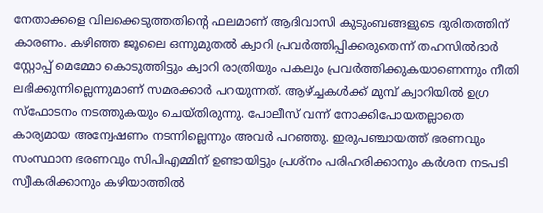നേതാക്കളെ വിലക്കെടുത്തതിന്റെ ഫലമാണ് ആദിവാസി കുടുംബങ്ങളുടെ ദുരിതത്തിന് കാരണം. കഴിഞ്ഞ ജൂലൈ ഒന്നുമുതല്‍ ക്വാറി പ്രവര്‍ത്തിപ്പിക്കരുതെന്ന് തഹസില്‍ദാര്‍ സ്റ്റോപ്പ് മെമ്മോ കൊടുത്തിട്ടും ക്വാറി രാത്രിയും പകലും പ്രവര്‍ത്തിക്കുകയാണെന്നും നീതി ലഭിക്കുന്നില്ലെന്നുമാണ് സമരക്കാര്‍ പറയുന്നത്. ആഴ്‌ച്ചകള്‍ക്ക് മുമ്പ് ക്വാറിയില്‍ ഉഗ്ര സ്‌ഫോടനം നടത്തുകയും ചെയ്തിരുന്നു. പോലീസ് വന്ന് നോക്കിപോയതല്ലാതെ കാര്യമായ അന്വേഷണം നടന്നില്ലെന്നും അവര്‍ പറഞ്ഞു. ഇരുപഞ്ചായത്ത് ഭരണവും സംസ്ഥാന ഭരണവും സിപിഎമ്മിന് ഉണ്ടായിട്ടും പ്രശ്‌നം പരിഹരിക്കാനും കര്‍ശന നടപടി സ്വീകരിക്കാനും കഴിയാത്തില്‍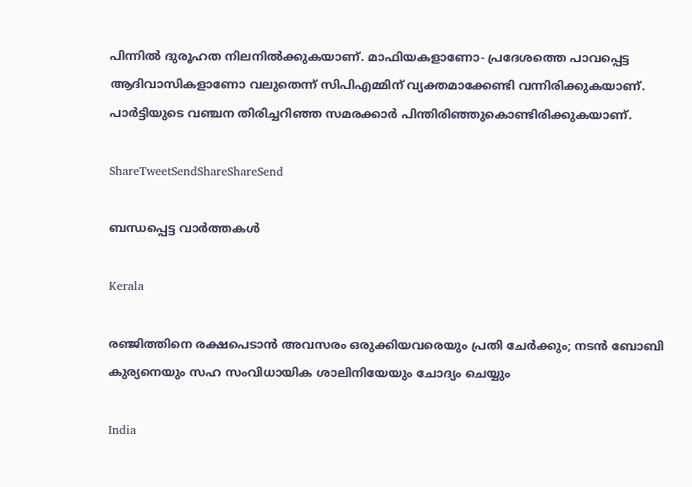പിന്നില്‍ ദുരൂഹത നിലനില്‍ക്കുകയാണ്. മാഫിയകളാണോ- പ്രദേശത്തെ പാവപ്പെട്ട ആദിവാസികളാണോ വലുതെന്ന് സിപിഎമ്മിന് വ്യക്തമാക്കേണ്ടി വന്നിരിക്കുകയാണ്. പാര്‍ട്ടിയുടെ വഞ്ചന തിരിച്ചറിഞ്ഞ സമരക്കാര്‍ പിന്തിരിഞ്ഞുകൊണ്ടിരിക്കുകയാണ്.

ShareTweetSendShareShareSend

ബന്ധപ്പെട്ട വാര്‍ത്തകള്‍

Kerala

രഞ്ജിത്തിനെ രക്ഷപെടാൻ അവസരം ഒരുക്കിയവരെയും പ്രതി ചേർക്കും; നടൻ ബോബി കുര്യനെയും സഹ സംവിധായിക ശാലിനിയേയും ചോദ്യം ചെയ്യും

India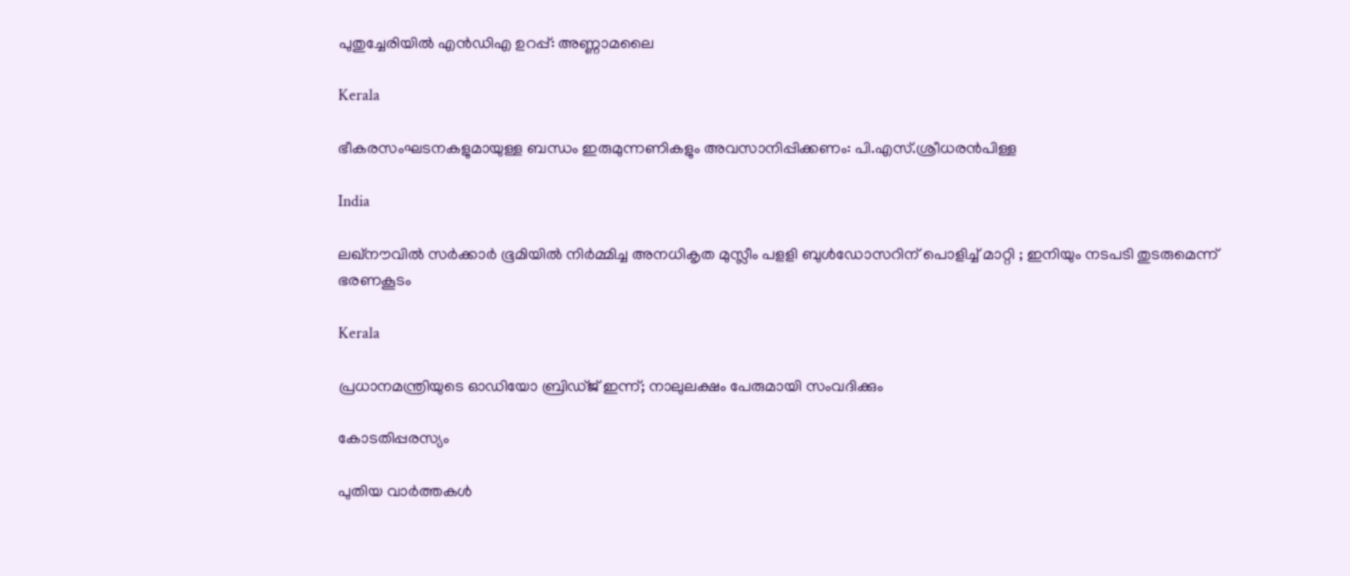പുതുച്ചേരിയില്‍ എന്‍ഡിഎ ഉറപ്പ്: അണ്ണാമലൈ

Kerala

ഭീകരസംഘടനകളുമായുള്ള ബന്ധം ഇരുമുന്നണികളും അവസാനിപ്പിക്കണം: പി.എസ്.ശ്രീധരന്‍പിള്ള

India

ലഖ്‌നൗവിൽ സർക്കാർ ഭൂമിയിൽ നിർമ്മിച്ച അനധികൃത മുസ്ലീം പളളി ബുൾഡോസറിന് പൊളിച്ച് മാറ്റി ; ഇനിയും നടപടി തുടരുമെന്ന് ഭരണകൂടം

Kerala

പ്രധാനമന്ത്രിയുടെ ഓഡിയോ ബ്രിഡ്ജ് ഇന്ന്; നാലുലക്ഷം പേരുമായി സംവദിക്കും

കോടതിപ്പരസ്യം

പുതിയ വാര്‍ത്തകള്‍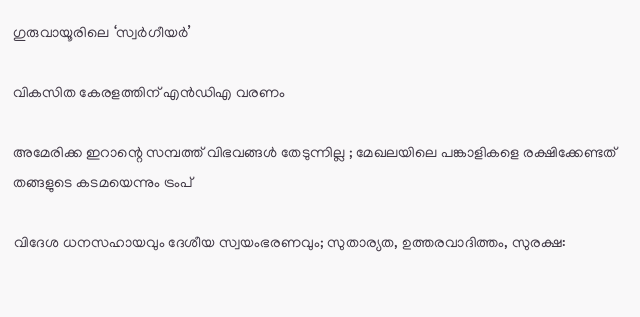ഗുരുവായൂരിലെ ‘സ്വര്‍ഗീയര്‍’

വികസിത കേരളത്തിന് എന്‍ഡിഎ വരണം

അമേരിക്ക ഇറാന്റെ സമ്പത്ത് വിഭവങ്ങൾ തേടുന്നില്ല ; മേഖലയിലെ പങ്കാളികളെ രക്ഷിക്കേണ്ടത് തങ്ങളുടെ കടമയെന്നും ട്രംപ്

വിദേശ ധനസഹായവും ദേശീയ സ്വയംഭരണവും; സുതാര്യത, ഉത്തരവാദിത്തം, സുരക്ഷ: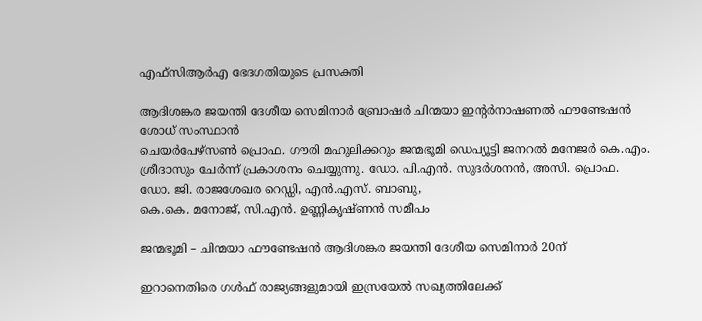എഫ്‌സിആര്‍എ ഭേദഗതിയുടെ പ്രസക്തി

ആദിശങ്കര ജയന്തി ദേശീയ സെമിനാര്‍ ബ്രോഷര്‍ ചിന്മയാ ഇന്റര്‍നാഷണല്‍ ഫൗണ്ടേഷന്‍ ശോധ് സംസ്ഥാന്‍
ചെയര്‍പേഴ്‌സണ്‍ പ്രൊഫ. ഗൗരി മഹുലിക്കറും ജന്മഭൂമി ഡെപ്യൂട്ടി ജനറല്‍ മനേജര്‍ കെ.എം. ശ്രീദാസും ചേര്‍ന്ന് പ്രകാശനം ചെയ്യുന്നു. ഡോ. പി.എന്‍. സുദര്‍ശനന്‍, അസി. പ്രൊഫ. ഡോ. ജി. രാജശേഖര റെഡ്ഡി, എന്‍.എസ്. ബാബു,
കെ.കെ. മനോജ്, സി.എന്‍. ഉണ്ണികൃഷ്ണന്‍ സമീപം

ജന്മഭൂമി – ചിന്മയാ ഫൗണ്ടേഷന്‍ ആദിശങ്കര ജയന്തി ദേശീയ സെമിനാര്‍ 20ന്

ഇറാനെതിരെ ഗള്‍ഫ് രാജ്യങ്ങളുമായി ഇസ്രയേല്‍ സഖ്യത്തിലേക്ക്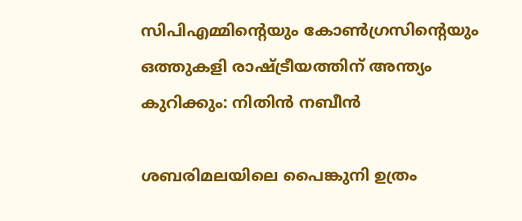സിപിഎമ്മിന്റെയും കോണ്‍ഗ്രസിന്റെയും ഒത്തുകളി രാഷ്‌ട്രീയത്തിന് അന്ത്യം കുറിക്കും: നിതിന്‍ നബീന്‍

ശബരിമലയിലെ പൈങ്കുനി ഉത്രം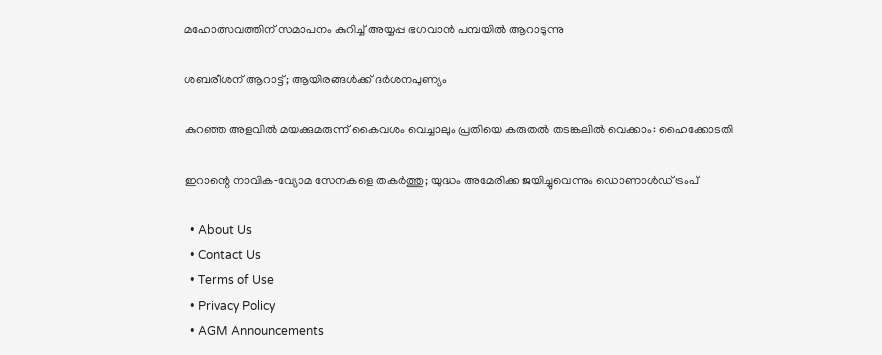മഹോത്സവത്തിന് സമാപനം കുറിച്ച് അയ്യപ്പ ഭഗവാന്‍ പമ്പയില്‍ ആറാടുന്നു

ശബരീശന് ആറാട്ട്; ആയിരങ്ങള്‍ക്ക് ദര്‍ശനപുണ്യം

കുറഞ്ഞ അളവിൽ മയക്കുമരുന്ന് കൈവശം വെച്ചാലും പ്രതിയെ കരുതൽ തടങ്കലിൽ വെക്കാം: ഹൈക്കോടതി

ഇറാന്റെ നാവിക‑വ്യോമ സേനകളെ തകർത്തു; യുദ്ധം അമേരിക്ക ജയിച്ചുവെന്നും ഡൊണാൾഡ് ട്രംപ്

  • About Us
  • Contact Us
  • Terms of Use
  • Privacy Policy
  • AGM Announcements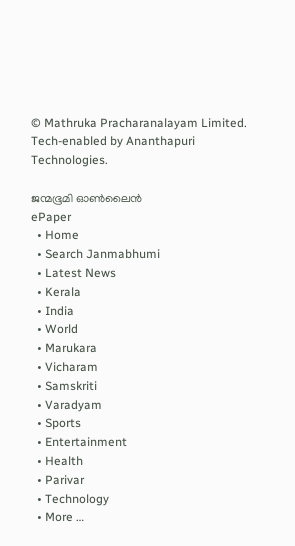© Mathruka Pracharanalayam Limited.
Tech-enabled by Ananthapuri Technologies.

ജന്മഭൂമി ഓണ്‍ലൈന്‍
ePaper
  • Home
  • Search Janmabhumi
  • Latest News
  • Kerala
  • India
  • World
  • Marukara
  • Vicharam
  • Samskriti
  • Varadyam
  • Sports
  • Entertainment
  • Health
  • Parivar
  • Technology
  • More …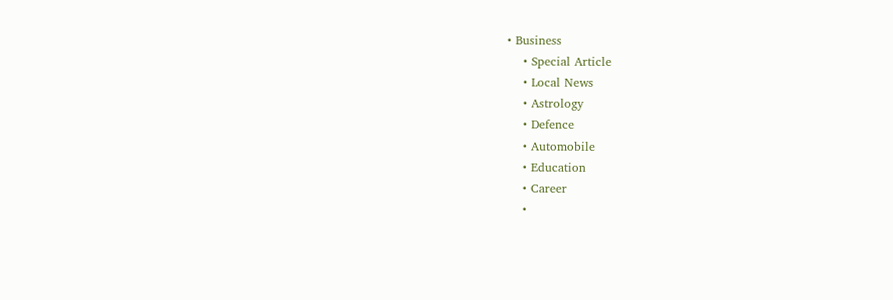• Business
    • Special Article
    • Local News
    • Astrology
    • Defence
    • Automobile
    • Education
    • Career
    •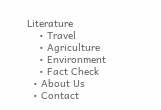Literature
    • Travel
    • Agriculture
    • Environment
    • Fact Check
  • About Us
  • Contact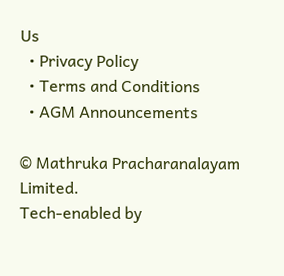Us
  • Privacy Policy
  • Terms and Conditions
  • AGM Announcements

© Mathruka Pracharanalayam Limited.
Tech-enabled by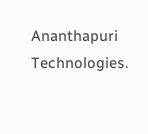Ananthapuri Technologies.